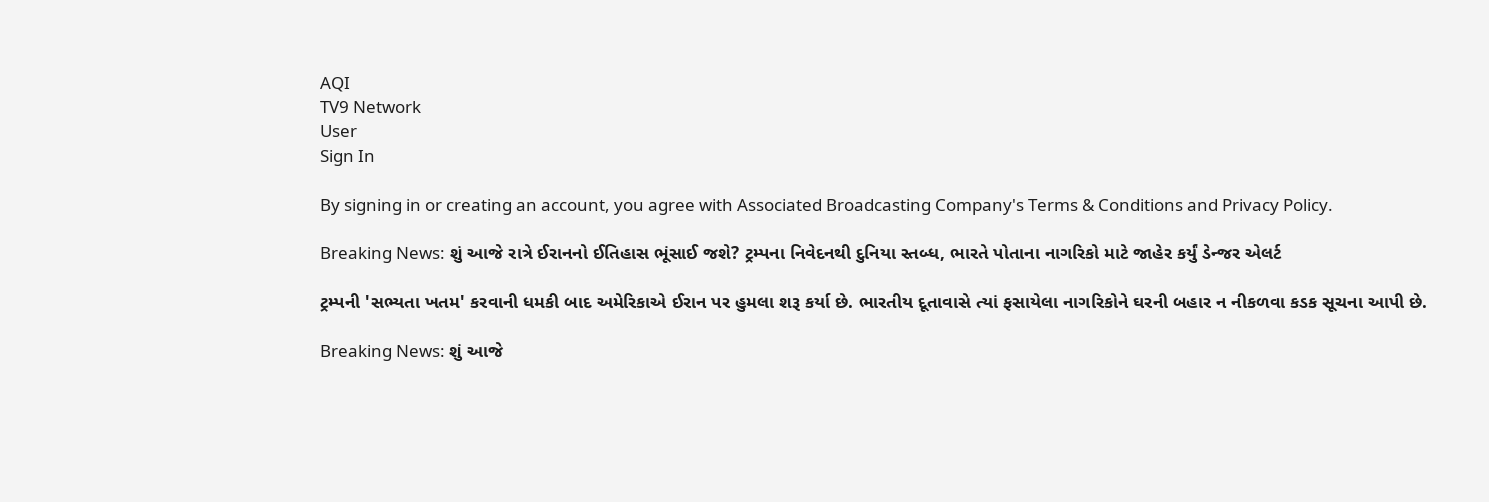AQI
TV9 Network
User
Sign In

By signing in or creating an account, you agree with Associated Broadcasting Company's Terms & Conditions and Privacy Policy.

Breaking News: શું આજે રાત્રે ઈરાનનો ઈતિહાસ ભૂંસાઈ જશે? ટ્રમ્પના નિવેદનથી દુનિયા સ્તબ્ધ, ભારતે પોતાના નાગરિકો માટે જાહેર કર્યું ડેન્જર એલર્ટ

ટ્રમ્પની 'સભ્યતા ખતમ' કરવાની ધમકી બાદ અમેરિકાએ ઈરાન પર હુમલા શરૂ કર્યા છે. ભારતીય દૂતાવાસે ત્યાં ફસાયેલા નાગરિકોને ઘરની બહાર ન નીકળવા કડક સૂચના આપી છે.

Breaking News: શું આજે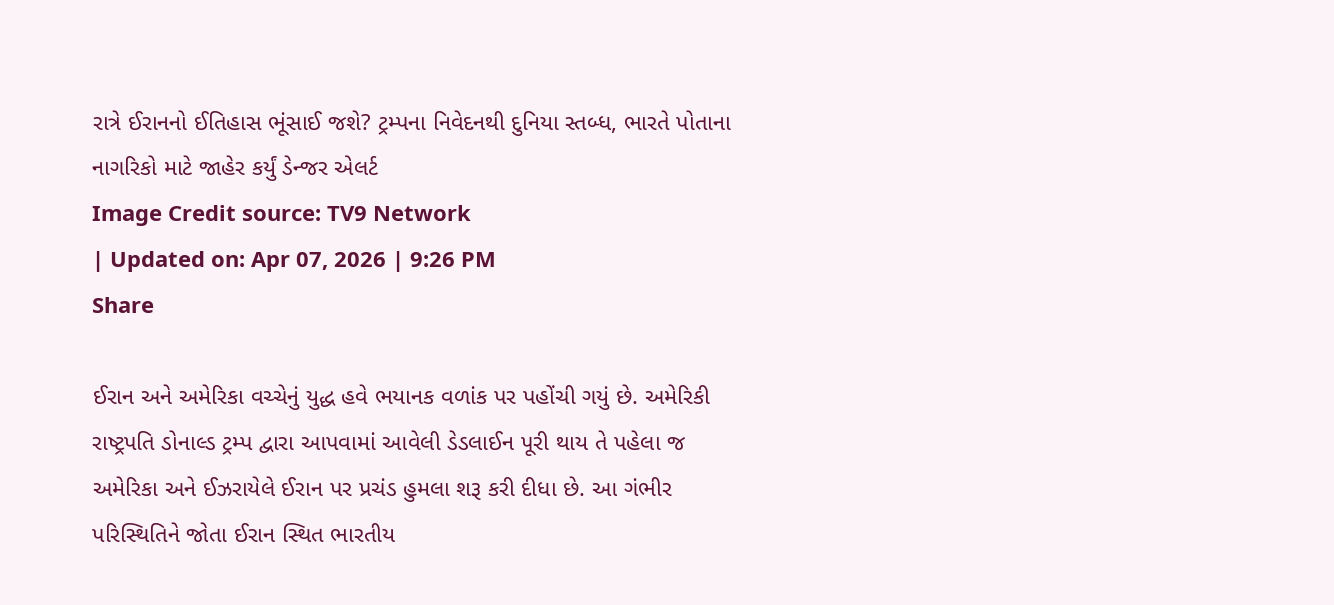રાત્રે ઈરાનનો ઈતિહાસ ભૂંસાઈ જશે? ટ્રમ્પના નિવેદનથી દુનિયા સ્તબ્ધ, ભારતે પોતાના નાગરિકો માટે જાહેર કર્યું ડેન્જર એલર્ટ
Image Credit source: TV9 Network
| Updated on: Apr 07, 2026 | 9:26 PM
Share

ઈરાન અને અમેરિકા વચ્ચેનું યુદ્ધ હવે ભયાનક વળાંક પર પહોંચી ગયું છે. અમેરિકી રાષ્ટ્રપતિ ડોનાલ્ડ ટ્રમ્પ દ્વારા આપવામાં આવેલી ડેડલાઈન પૂરી થાય તે પહેલા જ અમેરિકા અને ઈઝરાયેલે ઈરાન પર પ્રચંડ હુમલા શરૂ કરી દીધા છે. આ ગંભીર પરિસ્થિતિને જોતા ઈરાન સ્થિત ભારતીય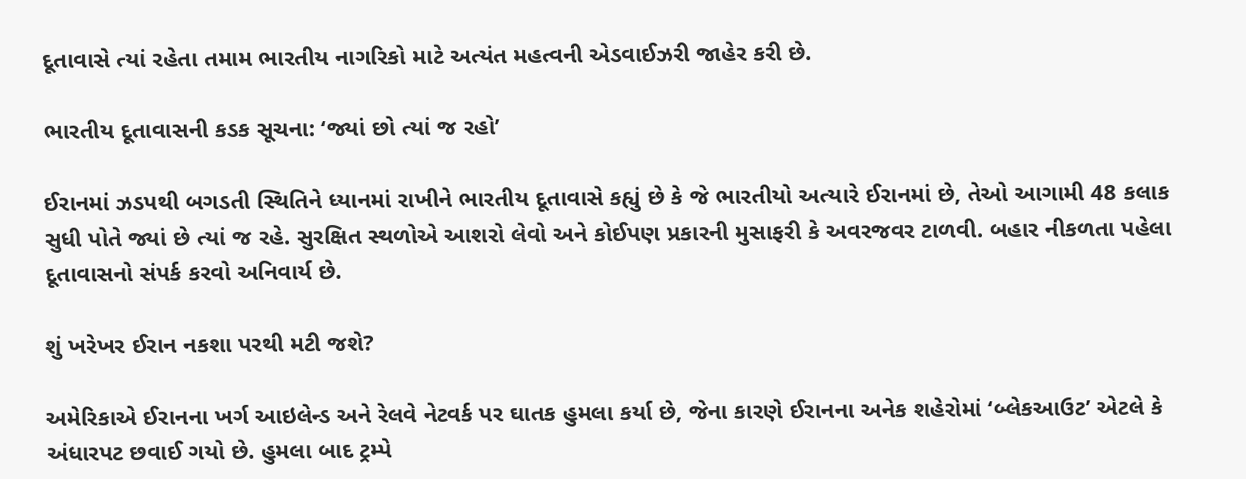દૂતાવાસે ત્યાં રહેતા તમામ ભારતીય નાગરિકો માટે અત્યંત મહત્વની એડવાઈઝરી જાહેર કરી છે.

ભારતીય દૂતાવાસની કડક સૂચના: ‘જ્યાં છો ત્યાં જ રહો’

ઈરાનમાં ઝડપથી બગડતી સ્થિતિને ધ્યાનમાં રાખીને ભારતીય દૂતાવાસે કહ્યું છે કે જે ભારતીયો અત્યારે ઈરાનમાં છે, તેઓ આગામી 48 કલાક સુધી પોતે જ્યાં છે ત્યાં જ રહે. સુરક્ષિત સ્થળોએ આશરો લેવો અને કોઈપણ પ્રકારની મુસાફરી કે અવરજવર ટાળવી. બહાર નીકળતા પહેલા દૂતાવાસનો સંપર્ક કરવો અનિવાર્ય છે.

શું ખરેખર ઈરાન નકશા પરથી મટી જશે?

અમેરિકાએ ઈરાનના ખર્ગ આઇલેન્ડ અને રેલવે નેટવર્ક પર ઘાતક હુમલા કર્યા છે, જેના કારણે ઈરાનના અનેક શહેરોમાં ‘બ્લેકઆઉટ’ એટલે કે અંધારપટ છવાઈ ગયો છે. હુમલા બાદ ટ્રમ્પે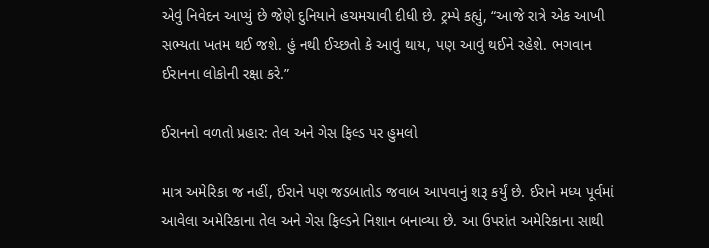એવું નિવેદન આપ્યું છે જેણે દુનિયાને હચમચાવી દીધી છે. ટ્રમ્પે કહ્યું, “આજે રાત્રે એક આખી સભ્યતા ખતમ થઈ જશે. હું નથી ઈચ્છતો કે આવું થાય, પણ આવું થઈને રહેશે. ભગવાન ઈરાનના લોકોની રક્ષા કરે.”

ઈરાનનો વળતો પ્રહાર: તેલ અને ગેસ ફિલ્ડ પર હુમલો

માત્ર અમેરિકા જ નહીં, ઈરાને પણ જડબાતોડ જવાબ આપવાનું શરૂ કર્યું છે. ઈરાને મધ્ય પૂર્વમાં આવેલા અમેરિકાના તેલ અને ગેસ ફિલ્ડને નિશાન બનાવ્યા છે. આ ઉપરાંત અમેરિકાના સાથી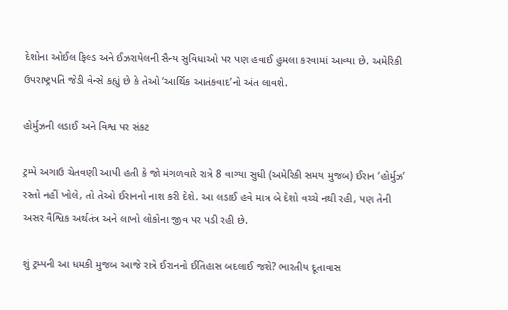દેશોના ઓઈલ ફિલ્ડ અને ઈઝરાયેલની સૈન્ય સુવિધાઓ પર પણ હવાઈ હુમલા કરવામાં આવ્યા છે. અમેરિકી ઉપરાષ્ટ્રપતિ જેડી વેન્સે કહ્યું છે કે તેઓ ‘આર્થિક આતંકવાદ’નો અંત લાવશે.

હોર્મુઝની લડાઈ અને વિશ્વ પર સંકટ

ટ્રમ્પે અગાઉ ચેતવણી આપી હતી કે જો મંગળવારે રાત્રે 8 વાગ્યા સુધી (અમેરિકી સમય મુજબ) ઈરાન ‘હોર્મુઝ’ રસ્તો નહીં ખોલે, તો તેઓ ઈરાનનો નાશ કરી દેશે. આ લડાઈ હવે માત્ર બે દેશો વચ્ચે નથી રહી, પણ તેની અસર વૈશ્વિક અર્થતંત્ર અને લાખો લોકોના જીવ પર પડી રહી છે.

શું ટ્રમ્પની આ ધમકી મુજબ આજે રાત્રે ઈરાનનો ઈતિહાસ બદલાઈ જશે? ભારતીય દૂતાવાસ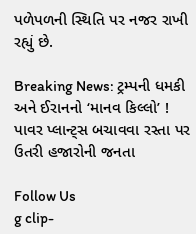પળેપળની સ્થિતિ પર નજર રાખી રહ્યું છે.

Breaking News: ટ્રમ્પની ધમકી અને ઈરાનનો ‘માનવ કિલ્લો’ ! પાવર પ્લાન્ટ્સ બચાવવા રસ્તા પર ઉતરી હજારોની જનતા

Follow Us
g clip-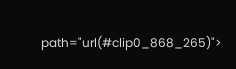path="url(#clip0_868_265)">